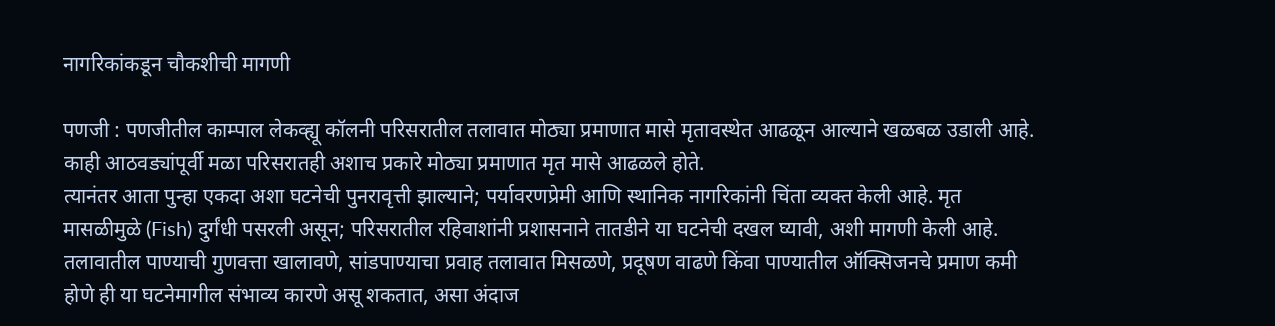नागरिकांकडून चौकशीची मागणी

पणजी : पणजीतील काम्पाल लेकव्ह्यू कॉलनी परिसरातील तलावात मोठ्या प्रमाणात मासे मृतावस्थेत आढळून आल्याने खळबळ उडाली आहे. काही आठवड्यांपूर्वी मळा परिसरातही अशाच प्रकारे मोठ्या प्रमाणात मृत मासे आढळले होते.
त्यानंतर आता पुन्हा एकदा अशा घटनेची पुनरावृत्ती झाल्याने; पर्यावरणप्रेमी आणि स्थानिक नागरिकांनी चिंता व्यक्त केली आहे. मृत मासळीमुळे (Fish) दुर्गंधी पसरली असून; परिसरातील रहिवाशांनी प्रशासनाने तातडीने या घटनेची दखल घ्यावी, अशी मागणी केली आहे. तलावातील पाण्याची गुणवत्ता खालावणे, सांडपाण्याचा प्रवाह तलावात मिसळणे, प्रदूषण वाढणे किंवा पाण्यातील ऑक्सिजनचे प्रमाण कमी होणे ही या घटनेमागील संभाव्य कारणे असू शकतात, असा अंदाज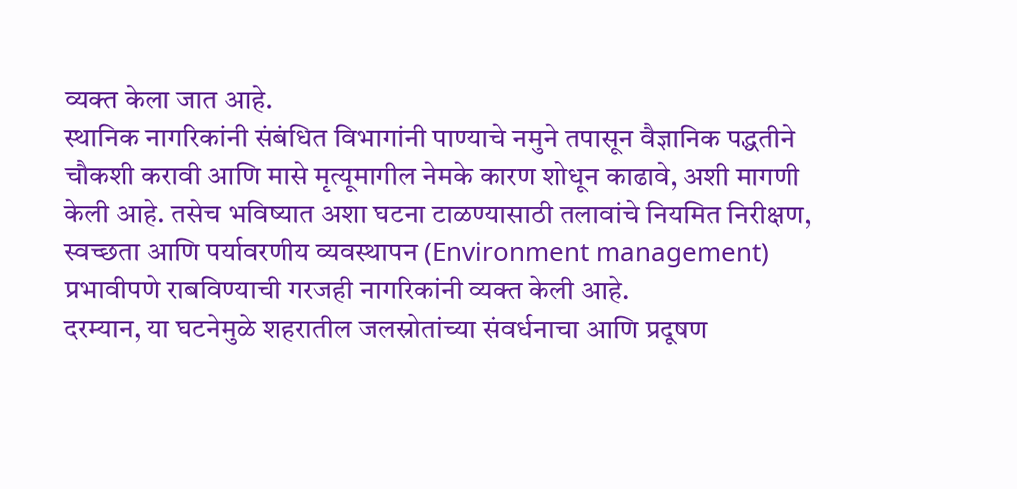व्यक्त केला जात आहे.
स्थानिक नागरिकांनी संबंधित विभागांनी पाण्याचे नमुने तपासून वैज्ञानिक पद्धतीने चौकशी करावी आणि मासे मृत्यूमागील नेमके कारण शोधून काढावे, अशी मागणी केली आहे. तसेच भविष्यात अशा घटना टाळण्यासाठी तलावांचे नियमित निरीक्षण, स्वच्छता आणि पर्यावरणीय व्यवस्थापन (Environment management) प्रभावीपणे राबविण्याची गरजही नागरिकांनी व्यक्त केली आहे.
दरम्यान, या घटनेमुळे शहरातील जलस्रोतांच्या संवर्धनाचा आणि प्रदूषण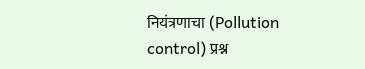नियंत्रणाचा (Pollution control) प्रश्न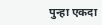पुन्हा एकदा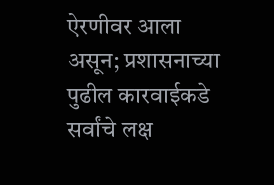ऐरणीवर आला असून; प्रशासनाच्या पुढील कारवाईकडे सर्वांचे लक्ष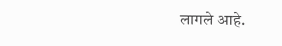लागले आहे.